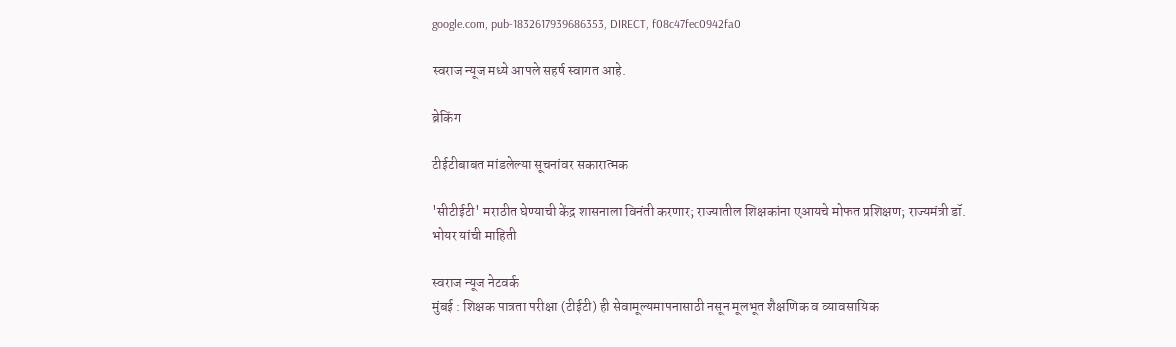google.com, pub-1832617939686353, DIRECT, f08c47fec0942fa0

स्वराज न्यूज मध्ये आपले सहर्ष स्वागत आहे.

ब्रेकिंग

टीईटीबाबत मांडलेल्या सूचनांवर सकारात्मक

'सीटीईटी' मराठीत घेण्याची केंद्र शासनाला विनंती करणार; राज्यातील शिक्षकांना एआयचे मोफत प्रशिक्षण; राज्यमंत्री डॉ. भोयर यांची माहिती

स्वराज न्यूज नेटवर्क
मुंबई : शिक्षक पात्रता परीक्षा (टीईटी) ही सेवामूल्यमापनासाठी नसून मूलभूत शैक्षणिक व व्यावसायिक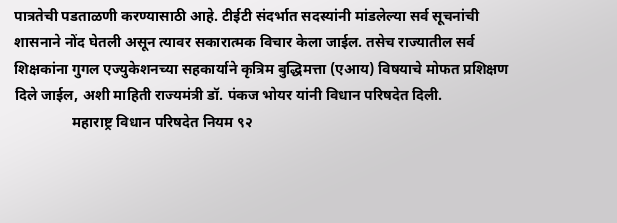पात्रतेची पडताळणी करण्यासाठी आहे. टीईटी संदर्भात सदस्यांनी मांडलेल्या सर्व सूचनांची शासनाने नोंद घेतली असून त्यावर सकारात्मक विचार केला जाईल. तसेच राज्यातील सर्व शिक्षकांना गुगल एज्युकेशनच्या सहकार्याने कृत्रिम बुद्धिमत्ता (एआय) विषयाचे मोफत प्रशिक्षण दिले जाईल, अशी माहिती राज्यमंत्री डॉ. पंकज भोयर यांनी विधान परिषदेत दिली.
                महाराष्ट्र विधान परिषदेत नियम ९२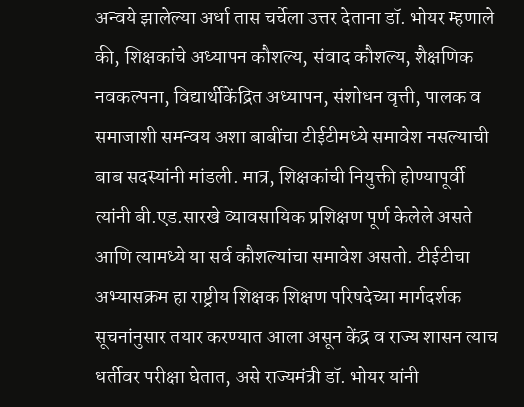अन्वये झालेल्या अर्धा तास चर्चेला उत्तर देताना डॉ. भोयर म्हणाले की, शिक्षकांचे अध्यापन कौशल्य, संवाद कौशल्य, शैक्षणिक नवकल्पना, विद्यार्थीकेंद्रित अध्यापन, संशोधन वृत्ती, पालक व समाजाशी समन्वय अशा बाबींचा टीईटीमध्ये समावेश नसल्याची बाब सदस्यांनी मांडली. मात्र, शिक्षकांची नियुक्ती होण्यापूर्वी त्यांनी बी.एड.सारखे व्यावसायिक प्रशिक्षण पूर्ण केलेले असते आणि त्यामध्ये या सर्व कौशल्यांचा समावेश असतो. टीईटीचा अभ्यासक्रम हा राष्ट्रीय शिक्षक शिक्षण परिषदेच्या मार्गदर्शक सूचनांनुसार तयार करण्यात आला असून केंद्र व राज्य शासन त्याच धर्तीवर परीक्षा घेतात, असे राज्यमंत्री डॉ. भोयर यांनी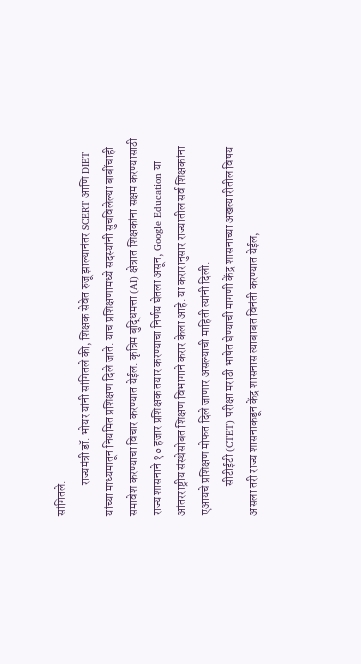सांगितले.
             राज्यमंत्री डॉ. भोयर यांनी सांगितले की, शिक्षक सेवेत रुजू झाल्यानंतर SCERT आणि DIET यांच्या माध्यमातून नियमित प्रशिक्षण दिले जाते. याच प्रशिक्षणामध्ये सदस्यांनी सुचविलेल्या बाबींचाही समावेश करण्याचा विचार करण्यात येईल. कृत्रिम बुद्धिमत्ता (AI) क्षेत्रात शिक्षकांना सक्षम करण्यासाठी राज्य शासनाने १० हजार प्रशिक्षक तयार करण्याचा निर्णय घेतला असून, Google Education या आंतरराष्ट्रीय संस्थेसोबत शिक्षण विभागाने करार केला आहे. या करारानुसार राज्यातील सर्व शिक्षकांना एआयचे प्रशिक्षण मोफत दिले जाणार असल्याची माहिती त्यांनी दिली.
             सीटीईटी (CTET) परीक्षा मराठी भाषेत घेण्याची मागणी केंद्र शासनाच्या अखत्यारीतील विषय असला तरी राज्य शासनाकडून केंद्र शासनास त्याबाबत विनंती करण्यात येईल,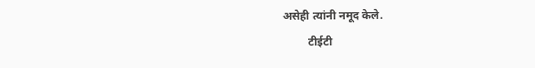असेही त्यांनी नमूद केले.
         टीईटी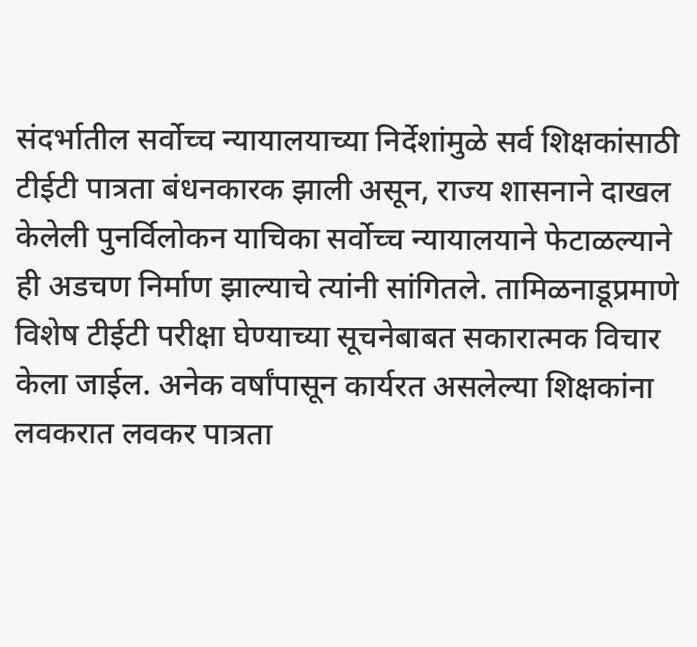संदर्भातील सर्वोच्च न्यायालयाच्या निर्देशांमुळे सर्व शिक्षकांसाठी टीईटी पात्रता बंधनकारक झाली असून, राज्य शासनाने दाखल केलेली पुनर्विलोकन याचिका सर्वोच्च न्यायालयाने फेटाळल्याने ही अडचण निर्माण झाल्याचे त्यांनी सांगितले. तामिळनाडूप्रमाणे विशेष टीईटी परीक्षा घेण्याच्या सूचनेबाबत सकारात्मक विचार केला जाईल. अनेक वर्षांपासून कार्यरत असलेल्या शिक्षकांना लवकरात लवकर पात्रता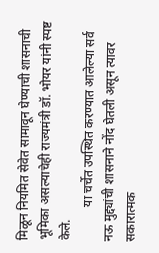मिळून नियमित सेवेत सामावून घेण्याची शासनाची भूमिका असल्याचेही राज्यमंत्री डॉ. भोयर यांनी स्पष्ट केले.
           या चर्चेत उपस्थित करण्यात आलेल्या सर्व नऊ मुद्द्यांची शासनाने नोंद घेतली असून त्यावर सकारात्मक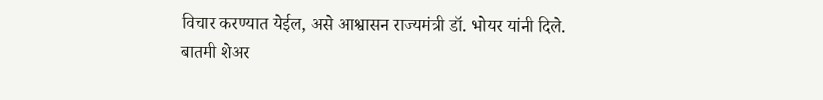विचार करण्यात येईल, असे आश्वासन राज्यमंत्री डॉ. भोयर यांनी दिले.
बातमी शेअर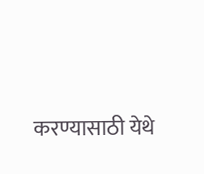करण्यासाठी येथे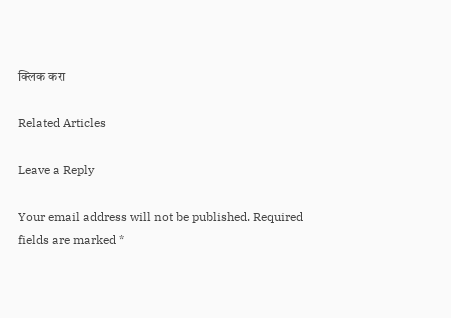क्लिक करा

Related Articles

Leave a Reply

Your email address will not be published. Required fields are marked *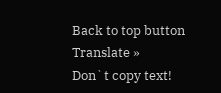Back to top button
Translate »
Don`t copy text!